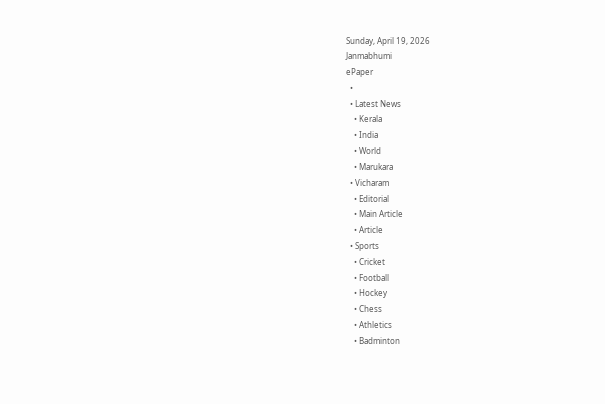Sunday, April 19, 2026
Janmabhumi
ePaper
  •
  • Latest News
    • Kerala
    • India
    • World
    • Marukara
  • Vicharam
    • Editorial
    • Main Article
    • Article
  • Sports
    • Cricket
    • Football
    • Hockey
    • Chess
    • Athletics
    • Badminton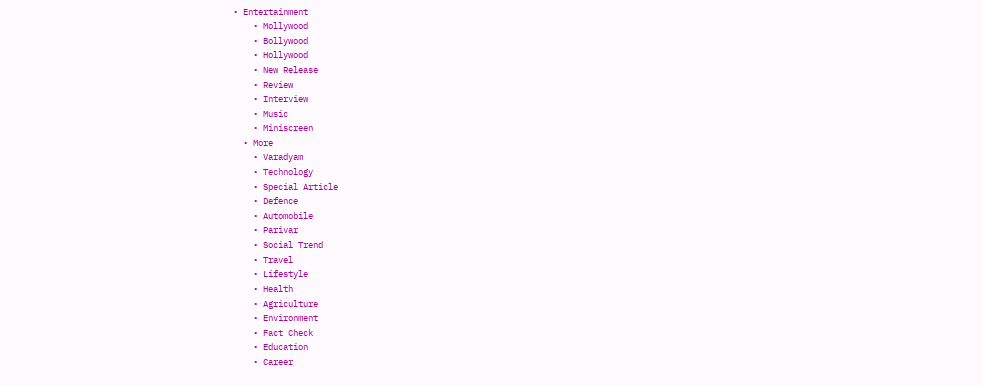• Entertainment
    • Mollywood
    • Bollywood
    • Hollywood
    • New Release
    • Review
    • Interview
    • Music
    • Miniscreen
  • More
    • Varadyam
    • Technology
    • Special Article
    • Defence
    • Automobile
    • Parivar
    • Social Trend
    • Travel
    • Lifestyle
    • Health
    • Agriculture
    • Environment
    • Fact Check
    • Education
    • Career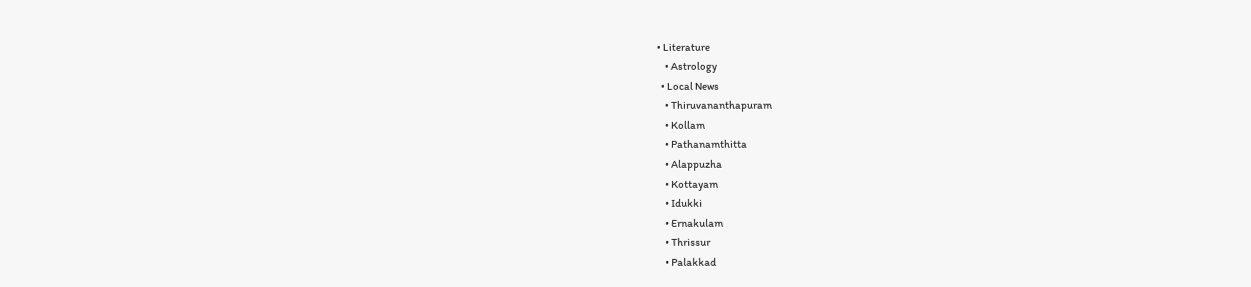• Literature
    • Astrology
  • Local News
    • Thiruvananthapuram
    • Kollam
    • Pathanamthitta
    • Alappuzha
    • Kottayam
    • Idukki
    • Ernakulam
    • Thrissur
    • Palakkad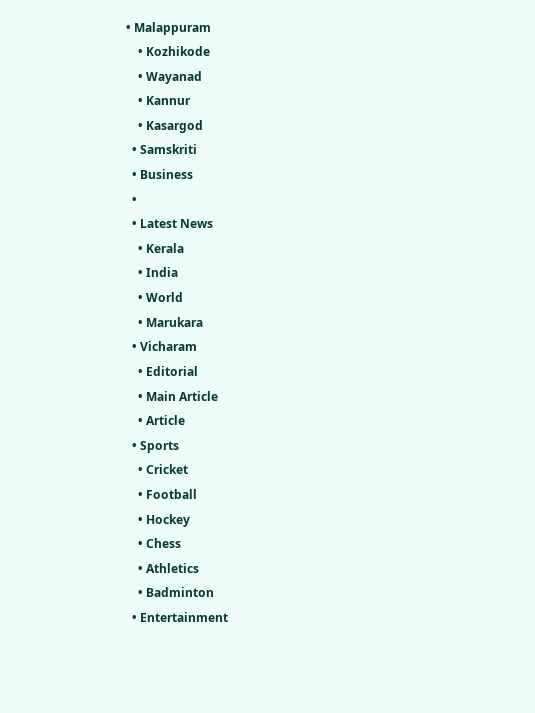• Malappuram
    • Kozhikode
    • Wayanad
    • Kannur
    • Kasargod
  • Samskriti
  • Business
  •
  • Latest News
    • Kerala
    • India
    • World
    • Marukara
  • Vicharam
    • Editorial
    • Main Article
    • Article
  • Sports
    • Cricket
    • Football
    • Hockey
    • Chess
    • Athletics
    • Badminton
  • Entertainment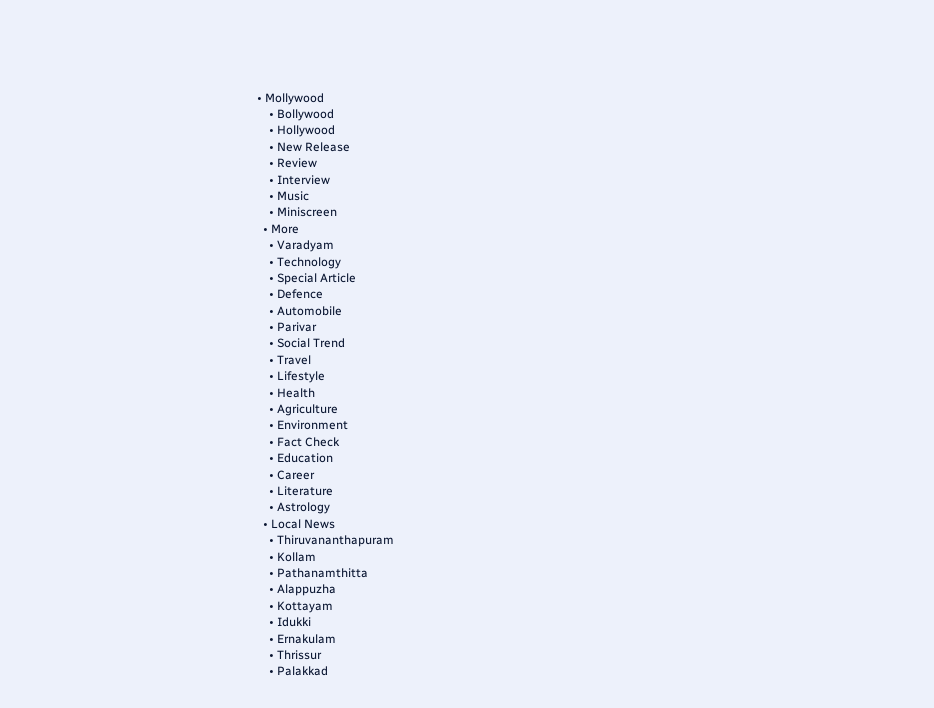• Mollywood
    • Bollywood
    • Hollywood
    • New Release
    • Review
    • Interview
    • Music
    • Miniscreen
  • More
    • Varadyam
    • Technology
    • Special Article
    • Defence
    • Automobile
    • Parivar
    • Social Trend
    • Travel
    • Lifestyle
    • Health
    • Agriculture
    • Environment
    • Fact Check
    • Education
    • Career
    • Literature
    • Astrology
  • Local News
    • Thiruvananthapuram
    • Kollam
    • Pathanamthitta
    • Alappuzha
    • Kottayam
    • Idukki
    • Ernakulam
    • Thrissur
    • Palakkad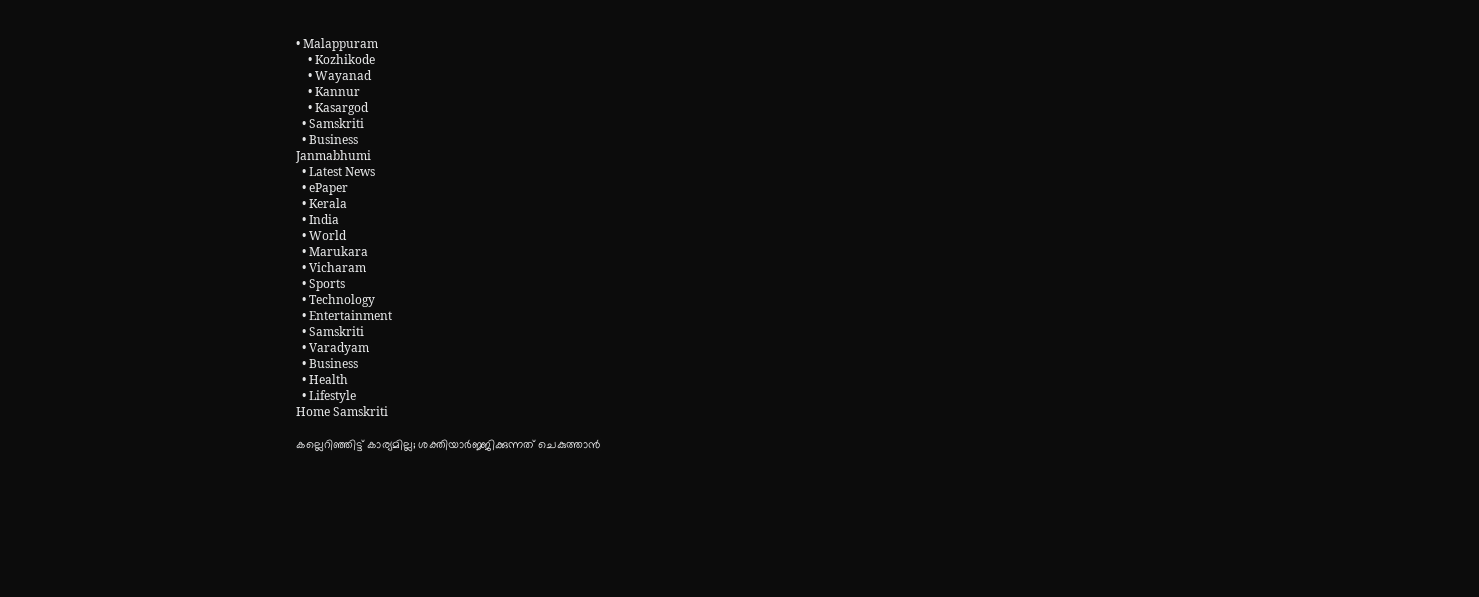• Malappuram
    • Kozhikode
    • Wayanad
    • Kannur
    • Kasargod
  • Samskriti
  • Business
Janmabhumi
  • Latest News
  • ePaper
  • Kerala
  • India
  • World
  • Marukara
  • Vicharam
  • Sports
  • Technology
  • Entertainment
  • Samskriti
  • Varadyam
  • Business
  • Health
  • Lifestyle
Home Samskriti

കല്ലെറിഞ്ഞിട്ട് കാര്യമില്ല; ശക്തിയാര്‍ജ്ജിക്കുന്നത് ചെകുത്താന്‍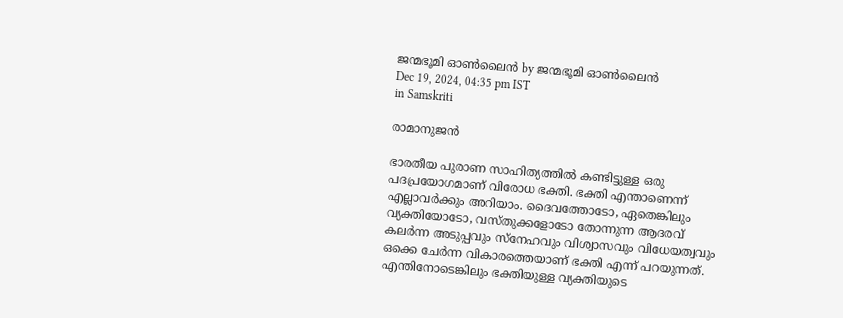ജന്മഭൂമി ഓണ്‍ലൈന്‍ by ജന്മഭൂമി ഓണ്‍ലൈന്‍
Dec 19, 2024, 04:35 pm IST
in Samskriti

രാമാനുജന്‍

ഭാരതീയ പുരാണ സാഹിത്യത്തില്‍ കണ്ടിട്ടുള്ള ഒരു പദപ്രയോഗമാണ്‌ വിരോധ ഭക്തി. ഭക്തി എന്താണെന്ന് എല്ലാവര്‍ക്കും അറിയാം. ദൈവത്തോടോ, ഏതെങ്കിലും വ്യക്തിയോടോ, വസ്തുക്കളോടോ തോന്നുന്ന ആദരവ് കലര്‍ന്ന അടുപ്പവും സ്നേഹവും വിശ്വാസവും വിധേയത്വവും ഒക്കെ ചേര്‍ന്ന വികാരത്തെയാണ് ഭക്തി എന്ന് പറയുന്നത്. എന്തിനോടെങ്കിലും ഭക്തിയുള്ള വ്യക്തിയുടെ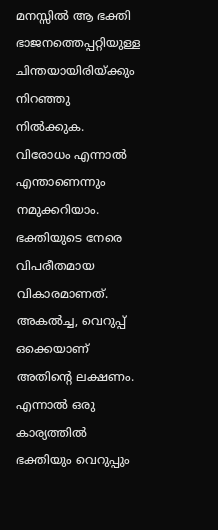മനസ്സില്‍ ആ ഭക്തി ഭാജനത്തെപ്പറ്റിയുള്ള ചിന്തയായിരിയ്‌ക്കും നിറഞ്ഞു നില്‍ക്കുക. വിരോധം എന്നാല്‍ എന്താണെന്നും നമുക്കറിയാം. ഭക്തിയുടെ നേരെ വിപരീതമായ വികാരമാണത്. അകല്‍ച്ച, വെറുപ്പ്‌ ഒക്കെയാണ് അതിന്റെ ലക്ഷണം. എന്നാല്‍ ഒരു കാര്യത്തില്‍ ഭക്തിയും വെറുപ്പും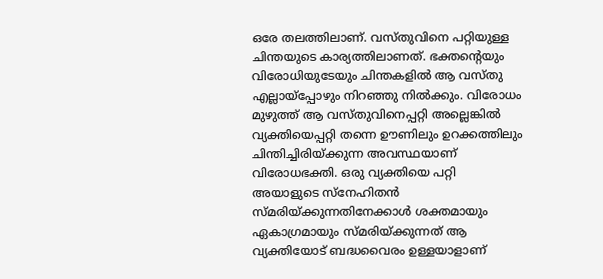ഒരേ തലത്തിലാണ്. വസ്തുവിനെ പറ്റിയുള്ള ചിന്തയുടെ കാര്യത്തിലാണത്. ഭക്തന്റെയും വിരോധിയുടേയും ചിന്തകളില്‍ ആ വസ്തു എല്ലായ്‌പ്പോഴും നിറഞ്ഞു നില്‍ക്കും. വിരോധം മുഴുത്ത് ആ വസ്തുവിനെപ്പറ്റി അല്ലെങ്കില്‍ വ്യക്തിയെപ്പറ്റി തന്നെ ഊണിലും ഉറക്കത്തിലും ചിന്തിച്ചിരിയ്‌ക്കുന്ന അവസ്ഥയാണ്‌ വിരോധഭക്തി. ഒരു വ്യക്തിയെ പറ്റി അയാളുടെ സ്നേഹിതന്‍ സ്മരിയ്‌ക്കുന്നതിനേക്കാള്‍ ശക്തമായും ഏകാഗ്രമായും സ്മരിയ്‌ക്കുന്നത് ആ വ്യക്തിയോട് ബദ്ധവൈരം ഉള്ളയാളാണ്‌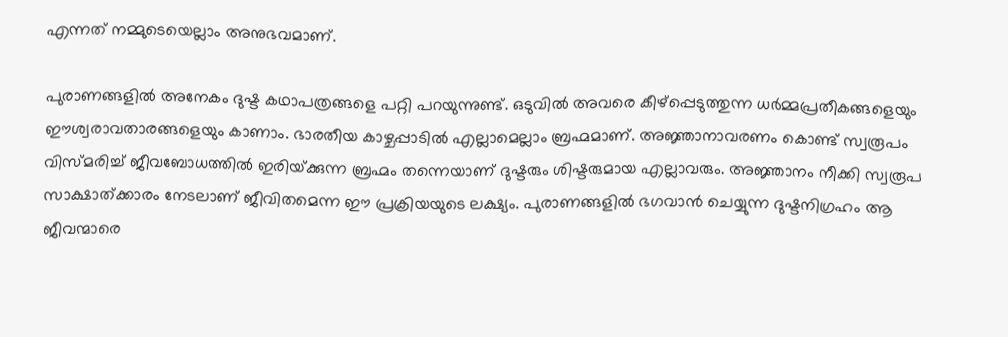എന്നത് നമ്മുടെയെല്ലാം അനുഭവമാണ്‌.

പുരാണങ്ങളില്‍ അനേകം ദുഷ്ട കഥാപത്രങ്ങളെ പറ്റി പറയുന്നുണ്ട്. ഒടുവില്‍ അവരെ കീഴ്പ്പെടുത്തുന്ന ധര്‍മ്മപ്രതീകങ്ങളെയും ഈശ്വരാവതാരങ്ങളെയും കാണാം. ഭാരതീയ കാഴ്ചപ്പാടില്‍ എല്ലാമെല്ലാം ബ്രഹ്മമാണ്. അജ്ഞാനാവരണം കൊണ്ട് സ്വരൂപം വിസ്മരിച്ച് ജീവബോധത്തില്‍ ഇരിയ്‌ക്കുന്ന ബ്രഹ്മം തന്നെയാണ് ദുഷ്ടരും ശിഷ്ടരുമായ എല്ലാവരും. അജ്ഞാനം നീക്കി സ്വരൂപ സാക്ഷാത്ക്കാരം നേടലാണ് ജീവിതമെന്ന ഈ പ്രക്രിയയുടെ ലക്ഷ്യം. പുരാണങ്ങളില്‍ ഭഗവാന്‍ ചെയ്യുന്ന ദുഷ്ടനിഗ്രഹം ആ ജീവന്മാരെ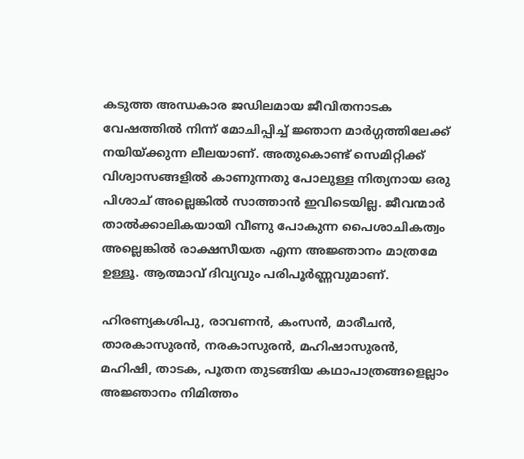കടുത്ത അന്ധകാര ജഡിലമായ ജീവിതനാടക വേഷത്തില്‍ നിന്ന് മോചിപ്പിച്ച്‌ ജ്ഞാന മാര്‍ഗ്ഗത്തിലേക്ക് നയിയ്‌ക്കുന്ന ലീലയാണ്. അതുകൊണ്ട് സെമിറ്റിക്ക് വിശ്വാസങ്ങളില്‍ കാണുന്നതു പോലുള്ള നിത്യനായ ഒരു പിശാച് അല്ലെങ്കില്‍ സാത്താന്‍ ഇവിടെയില്ല. ജീവന്മാര്‍ താല്‍ക്കാലികയായി വീണു പോകുന്ന പൈശാചികത്വം അല്ലെങ്കില്‍ രാക്ഷസീയത എന്ന അജ്ഞാനം മാത്രമേ ഉള്ളൂ. ആത്മാവ് ദിവ്യവും പരിപൂര്‍ണ്ണവുമാണ്.

ഹിരണ്യകശിപു, രാവണന്‍, കംസന്‍, മാരീചന്‍, താരകാസുരന്‍, നരകാസുരന്‍, മഹിഷാസുരന്‍, മഹിഷി, താടക, പൂതന തുടങ്ങിയ കഥാപാത്രങ്ങളെല്ലാം അജ്ഞാനം നിമിത്തം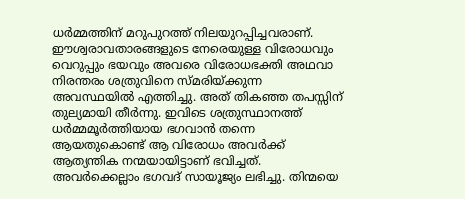ധര്‍മ്മത്തിന് മറുപുറത്ത് നിലയുറപ്പിച്ചവരാണ്. ഈശ്വരാവതാരങ്ങളുടെ നേരെയുള്ള വിരോധവും വെറുപ്പും ഭയവും അവരെ വിരോധഭക്തി അഥവാ നിരന്തരം ശത്രുവിനെ സ്മരിയ്‌ക്കുന്ന അവസ്ഥയില്‍ എത്തിച്ചു. അത് തികഞ്ഞ തപസ്സിന് തുല്യമായി തീര്‍ന്നു. ഇവിടെ ശത്രുസ്ഥാനത്ത് ധര്‍മ്മമൂര്‍ത്തിയായ ഭഗവാന്‍ തന്നെ ആയതുകൊണ്ട് ആ വിരോധം അവര്‍ക്ക് ആത്യന്തിക നന്മയായിട്ടാണ് ഭവിച്ചത്. അവര്‍ക്കെല്ലാം ഭഗവദ് സായൂജ്യം ലഭിച്ചു. തിന്മയെ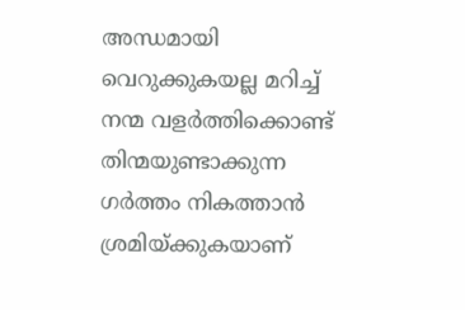അന്ധമായി വെറുക്കുകയല്ല മറിച്ച് നന്മ വളര്‍ത്തിക്കൊണ്ട് തിന്മയുണ്ടാക്കുന്ന ഗര്‍ത്തം നികത്താന്‍ ശ്രമിയ്‌ക്കുകയാണ്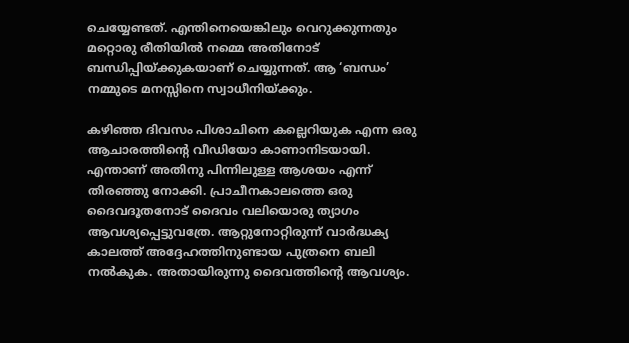ചെയ്യേണ്ടത്. എന്തിനെയെങ്കിലും വെറുക്കുന്നതും മറ്റൊരു രീതിയില്‍ നമ്മെ അതിനോട് ബന്ധിപ്പിയ്‌ക്കുകയാണ് ചെയ്യുന്നത്. ആ ‘ബന്ധം’ നമ്മുടെ മനസ്സിനെ സ്വാധീനിയ്‌ക്കും.

കഴിഞ്ഞ ദിവസം പിശാചിനെ കല്ലെറിയുക എന്ന ഒരു ആചാരത്തിന്റെ വീഡിയോ കാണാനിടയായി. എന്താണ് അതിനു പിന്നിലുള്ള ആശയം എന്ന് തിരഞ്ഞു നോക്കി. പ്രാചീനകാലത്തെ ഒരു ദൈവദൂതനോട്‌ ദൈവം വലിയൊരു ത്യാഗം ആവശ്യപ്പെട്ടുവത്രേ. ആറ്റുനോറ്റിരുന്ന് വാര്‍ദ്ധക്യ കാലത്ത് അദ്ദേഹത്തിനുണ്ടായ പുത്രനെ ബലി നല്‍കുക. അതായിരുന്നു ദൈവത്തിന്റെ ആവശ്യം.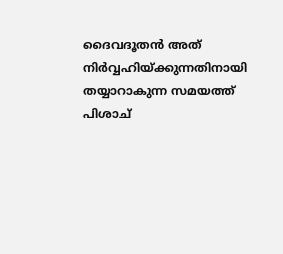ദൈവദൂതന്‍ അത് നിര്‍വ്വഹിയ്‌ക്കുന്നതിനായി തയ്യാറാകുന്ന സമയത്ത് പിശാച്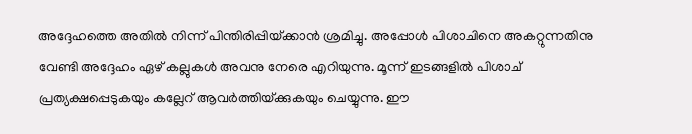അദ്ദേഹത്തെ അതില്‍ നിന്ന് പിന്തിരിപ്പിയ്‌ക്കാന്‍ ശ്രമിച്ചു. അപ്പോള്‍ പിശാചിനെ അകറ്റുന്നതിനു വേണ്ടി അദ്ദേഹം ഏഴ് കല്ലുകള്‍ അവനു നേരെ എറിയുന്നു. മൂന്ന് ഇടങ്ങളില്‍ പിശാച് പ്രത്യക്ഷപ്പെടുകയും കല്ലേറ് ആവര്‍ത്തിയ്‌ക്കുകയും ചെയ്യുന്നു. ഈ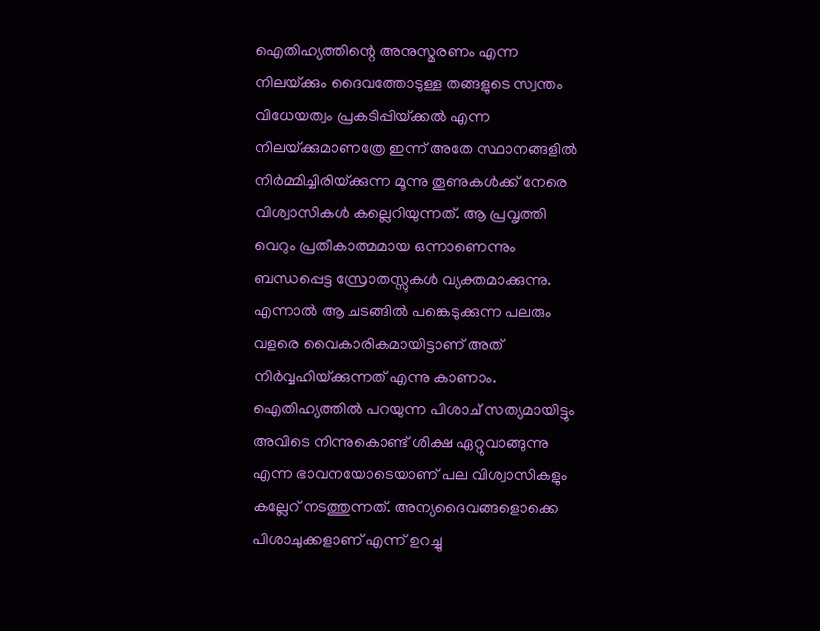ഐതിഹ്യത്തിന്റെ അനുസ്മരണം എന്ന നിലയ്‌ക്കും ദൈവത്തോടുള്ള തങ്ങളുടെ സ്വന്തം വിധേയത്വം പ്രകടിപ്പിയ്‌ക്കല്‍ എന്ന നിലയ്‌ക്കുമാണത്രേ ഇന്ന് അതേ സ്ഥാനങ്ങളില്‍ നിര്‍മ്മിച്ചിരിയ്‌ക്കുന്ന മൂന്നു തൂണുകള്‍ക്ക് നേരെ വിശ്വാസികള്‍ കല്ലെറിയുന്നത്. ആ പ്രവൃത്തി വെറും പ്രതീകാത്മമായ ഒന്നാണെന്നും ബന്ധപ്പെട്ട സ്രോതസ്സുകള്‍ വ്യക്തമാക്കുന്നു. എന്നാല്‍ ആ ചടങ്ങില്‍ പങ്കെടുക്കുന്ന പലരും വളരെ വൈകാരികമായിട്ടാണ് അത് നിര്‍വ്വഹിയ്‌ക്കുന്നത് എന്നു കാണാം. ഐതിഹ്യത്തില്‍ പറയുന്ന പിശാച് സത്യമായിട്ടും അവിടെ നിന്നുകൊണ്ട് ശിക്ഷ ഏറ്റുവാങ്ങുന്നു എന്ന ഭാവനയോടെയാണ് പല വിശ്വാസികളും കല്ലേറ് നടത്തുന്നത്. അന്യദൈവങ്ങളൊക്കെ പിശാചുക്കളാണ് എന്ന് ഉറച്ചു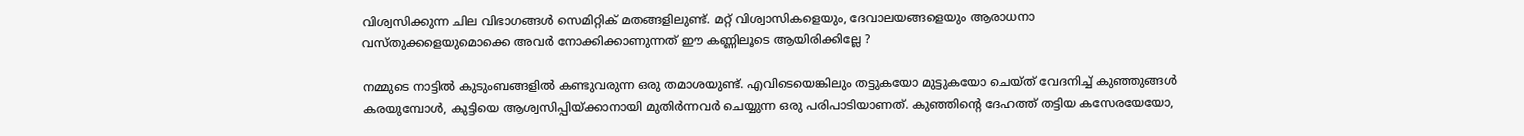വിശ്വസിക്കുന്ന ചില വിഭാഗങ്ങള്‍ സെമിറ്റിക് മതങ്ങളിലുണ്ട്. മറ്റ് വിശ്വാസികളെയും, ദേവാലയങ്ങളെയും ആരാധനാ വസ്തുക്കളെയുമൊക്കെ അവര്‍ നോക്കിക്കാണുന്നത് ഈ കണ്ണിലൂടെ ആയിരിക്കില്ലേ ?

നമ്മുടെ നാട്ടില്‍ കുടുംബങ്ങളില്‍ കണ്ടുവരുന്ന ഒരു തമാശയുണ്ട്. എവിടെയെങ്കിലും തട്ടുകയോ മുട്ടുകയോ ചെയ്ത് വേദനിച്ച് കുഞ്ഞുങ്ങള്‍ കരയുമ്പോള്‍, കുട്ടിയെ ആശ്വസിപ്പിയ്‌ക്കാനായി മുതിര്‍ന്നവര്‍ ചെയ്യുന്ന ഒരു പരിപാടിയാണത്. കുഞ്ഞിന്റെ ദേഹത്ത് തട്ടിയ കസേരയേയോ,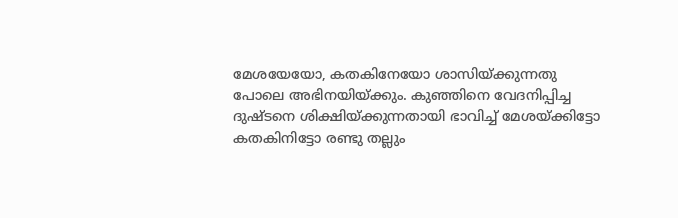മേശയേയോ, കതകിനേയോ ശാസിയ്‌ക്കുന്നതു പോലെ അഭിനയിയ്‌ക്കും. കുഞ്ഞിനെ വേദനിപ്പിച്ച ദുഷ്ടനെ ശിക്ഷിയ്‌ക്കുന്നതായി ഭാവിച്ച് മേശയ്‌ക്കിട്ടോ കതകിനിട്ടോ രണ്ടു തല്ലും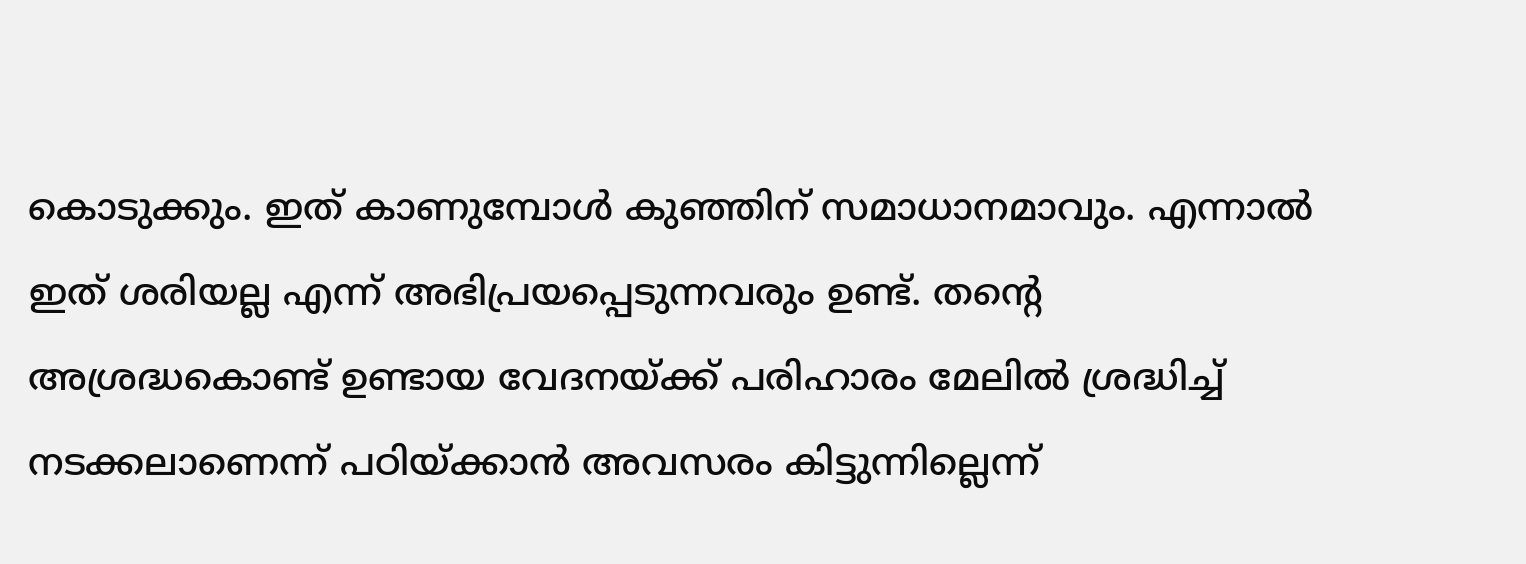കൊടുക്കും. ഇത് കാണുമ്പോള്‍ കുഞ്ഞിന് സമാധാനമാവും. എന്നാല്‍ ഇത് ശരിയല്ല എന്ന് അഭിപ്രയപ്പെടുന്നവരും ഉണ്ട്. തന്റെ അശ്രദ്ധകൊണ്ട് ഉണ്ടായ വേദനയ്‌ക്ക് പരിഹാരം മേലില്‍ ശ്രദ്ധിച്ച് നടക്കലാണെന്ന് പഠിയ്‌ക്കാന്‍ അവസരം കിട്ടുന്നില്ലെന്ന്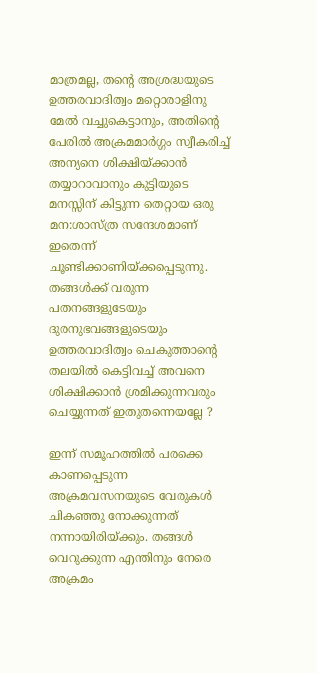മാത്രമല്ല, തന്റെ അശ്രദ്ധയുടെ ഉത്തരവാദിത്വം മറ്റൊരാളിനു മേല്‍ വച്ചുകെട്ടാനും, അതിന്റെ പേരില്‍ അക്രമമാര്‍ഗ്ഗം സ്വീകരിച്ച് അന്യനെ ശിക്ഷിയ്‌ക്കാന്‍ തയ്യാറാവാനും കുട്ടിയുടെ മനസ്സിന് കിട്ടുന്ന തെറ്റായ ഒരു മന:ശാസ്ത്ര സന്ദേശമാണ് ഇതെന്ന് ചൂണ്ടിക്കാണിയ്‌ക്കപ്പെടുന്നു. തങ്ങള്‍ക്ക് വരുന്ന പതനങ്ങളുടേയും ദുരനുഭവങ്ങളുടെയും ഉത്തരവാദിത്വം ചെകുത്താന്റെ തലയില്‍ കെട്ടിവച്ച് അവനെ ശിക്ഷിക്കാന്‍ ശ്രമിക്കുന്നവരും ചെയ്യുന്നത് ഇതുതന്നെയല്ലേ ?

ഇന്ന് സമൂഹത്തില്‍ പരക്കെ കാണപ്പെടുന്ന അക്രമവസനയുടെ വേരുകള്‍ ചികഞ്ഞു നോക്കുന്നത് നന്നായിരിയ്‌ക്കും. തങ്ങള്‍ വെറുക്കുന്ന എന്തിനും നേരെ അക്രമം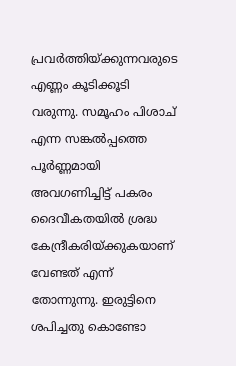പ്രവര്‍ത്തിയ്‌ക്കുന്നവരുടെ എണ്ണം കൂടിക്കൂടി വരുന്നു. സമൂഹം പിശാച് എന്ന സങ്കല്‍പ്പത്തെ പൂര്‍ണ്ണമായി അവഗണിച്ചിട്ട്‌ പകരം ദൈവീകതയില്‍ ശ്രദ്ധ കേന്ദ്രീകരിയ്‌ക്കുകയാണ് വേണ്ടത് എന്ന് തോന്നുന്നു. ഇരുട്ടിനെ ശപിച്ചതു കൊണ്ടോ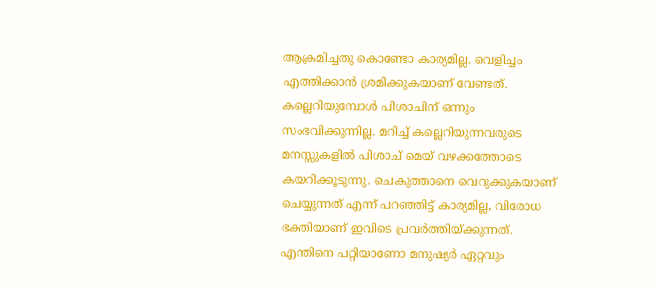ആക്രമിച്ചതു കൊണ്ടോ കാര്യമില്ല. വെളിച്ചം എത്തിക്കാന്‍ ശ്രമിക്കുകയാണ് വേണ്ടത്. കല്ലെറിയുമ്പോള്‍ പിശാചിന് ഒന്നും സംഭവിക്കുന്നില്ല. മറിച്ച് കല്ലെറിയുന്നവരുടെ മനസ്സുകളില്‍ പിശാച് മെയ് വഴക്കത്തോടെ കയറിക്കൂടുന്നു. ചെകുത്താനെ വെറുക്കുകയാണ് ചെയ്യുന്നത് എന്ന് പറഞ്ഞിട്ട് കാര്യമില്ല, വിരോധ ഭക്തിയാണ് ഇവിടെ പ്രവര്‍ത്തിയ്‌ക്കുന്നത്. എന്തിനെ പറ്റിയാണോ മനുഷ്യര്‍ ഏറ്റവും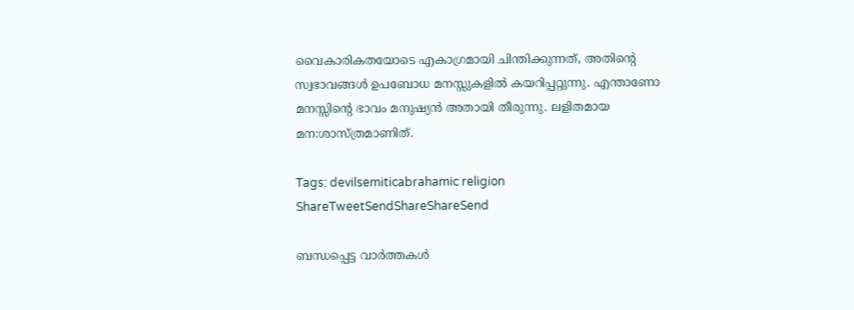വൈകാരികതയോടെ എകാഗ്രമായി ചിന്തിക്കുന്നത്, അതിന്റെ സ്വഭാവങ്ങള്‍ ഉപബോധ മനസ്സുകളില്‍ കയറിപ്പറ്റുന്നു. എന്താണോ മനസ്സിന്റെ ഭാവം മനുഷ്യന്‍ അതായി തീരുന്നു. ലളിതമായ മന:ശാസ്ത്രമാണിത്.

Tags: devilsemiticabrahamic religion
ShareTweetSendShareShareSend

ബന്ധപ്പെട്ട വാര്‍ത്തകള്‍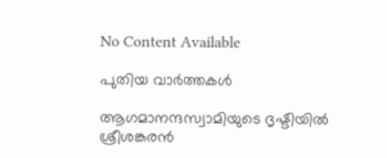No Content Available

പുതിയ വാര്‍ത്തകള്‍

ആഗമാനന്ദസ്വാമിയുടെ ദൃഷ്ടിയില്‍ ശ്രീശങ്കരന്‍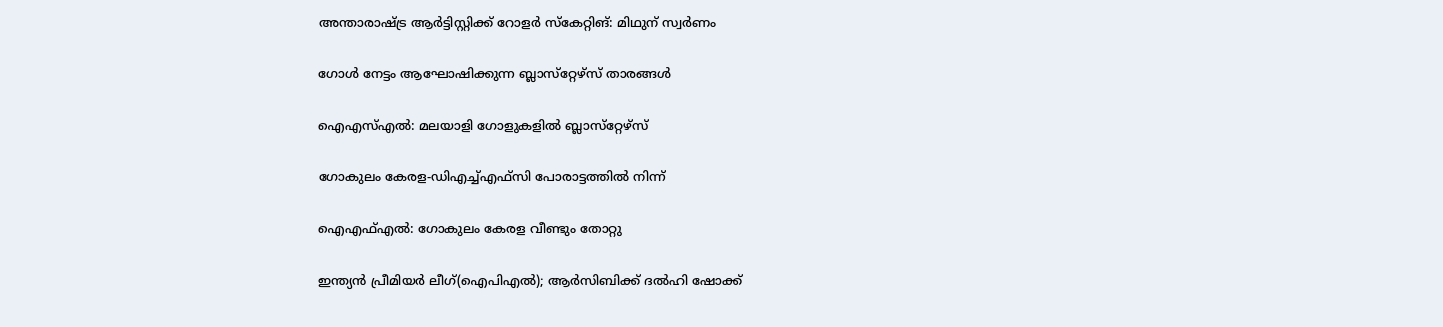അന്താരാഷ്‌ട്ര ആര്‍ട്ടിസ്റ്റിക്ക് റോളര്‍ സ്‌കേറ്റിങ്: മിഥുന് സ്വര്‍ണം

ഗോള്‍ നേട്ടം ആഘോഷിക്കുന്ന ബ്ലാസ്‌റ്റേഴ്‌സ് താരങ്ങള്‍

ഐഎസ്എല്‍: മലയാളി ഗോളുകളില്‍ ബ്ലാസ്‌റ്റേഴ്‌സ്

ഗോകുലം കേരള-ഡിഎച്ച്എഫ്‌സി പോരാട്ടത്തില്‍ നിന്ന്‌

ഐഎഫ്എല്‍: ഗോകുലം കേരള വീണ്ടും തോറ്റു

ഇന്ത്യന്‍ പ്രീമിയര്‍ ലീഗ്(ഐപിഎല്‍); ആര്‍സിബിക്ക് ദല്‍ഹി ഷോക്ക്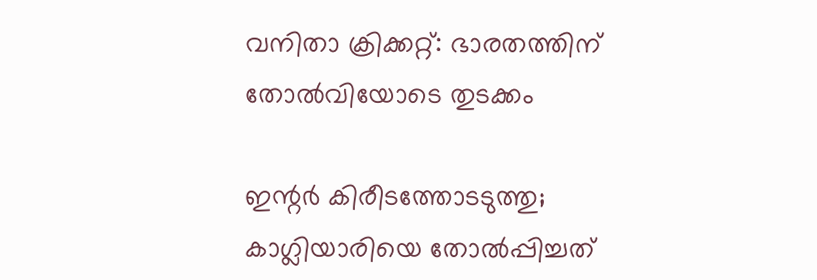വനിതാ ക്രിക്കറ്റ്: ഭാരതത്തിന് തോല്‍വിയോടെ തുടക്കം

ഇന്റര്‍ കിരീടത്തോടടുത്തു; കാഗ്ലിയാരിയെ തോല്‍പ്പിച്ചത്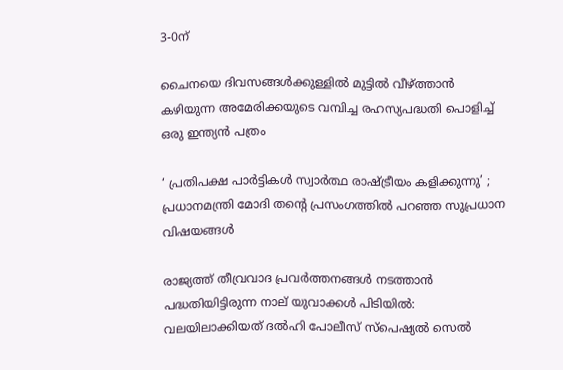3-0ന്

ചൈനയെ ദിവസങ്ങള്‍ക്കുള്ളില്‍ മുട്ടില്‍ വീഴ്‌ത്താന്‍ കഴിയുന്ന അമേരിക്കയുടെ വമ്പിച്ച രഹസ്യപദ്ധതി പൊളിച്ച് ഒരു ഇന്ത്യന്‍ പത്രം

‘ പ്രതിപക്ഷ പാർട്ടികൾ സ്വാർത്ഥ രാഷ്‌ട്രീയം കളിക്കുന്നു’ ; പ്രധാനമന്ത്രി മോദി തന്റെ പ്രസംഗത്തിൽ പറഞ്ഞ സുപ്രധാന വിഷയങ്ങൾ

രാജ്യത്ത് തീവ്രവാദ പ്രവർത്തനങ്ങൾ നടത്താൻ പദ്ധതിയിട്ടിരുന്ന നാല് യുവാക്കൾ പിടിയിൽ: വലയിലാക്കിയത് ദൽഹി പോലീസ് സ്പെഷ്യൽ സെൽ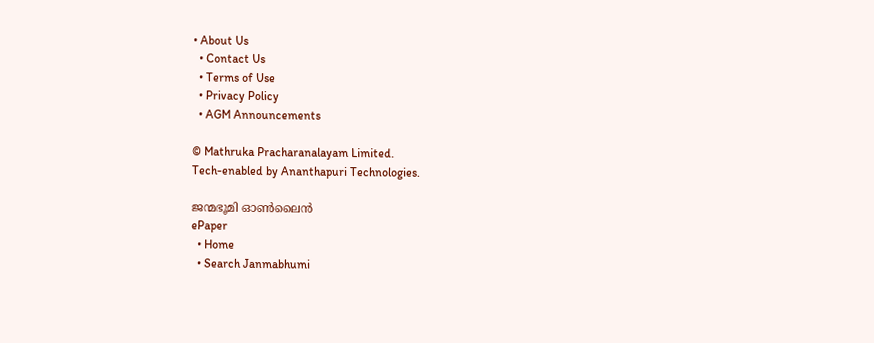• About Us
  • Contact Us
  • Terms of Use
  • Privacy Policy
  • AGM Announcements

© Mathruka Pracharanalayam Limited.
Tech-enabled by Ananthapuri Technologies.

ജന്മഭൂമി ഓണ്‍ലൈന്‍
ePaper
  • Home
  • Search Janmabhumi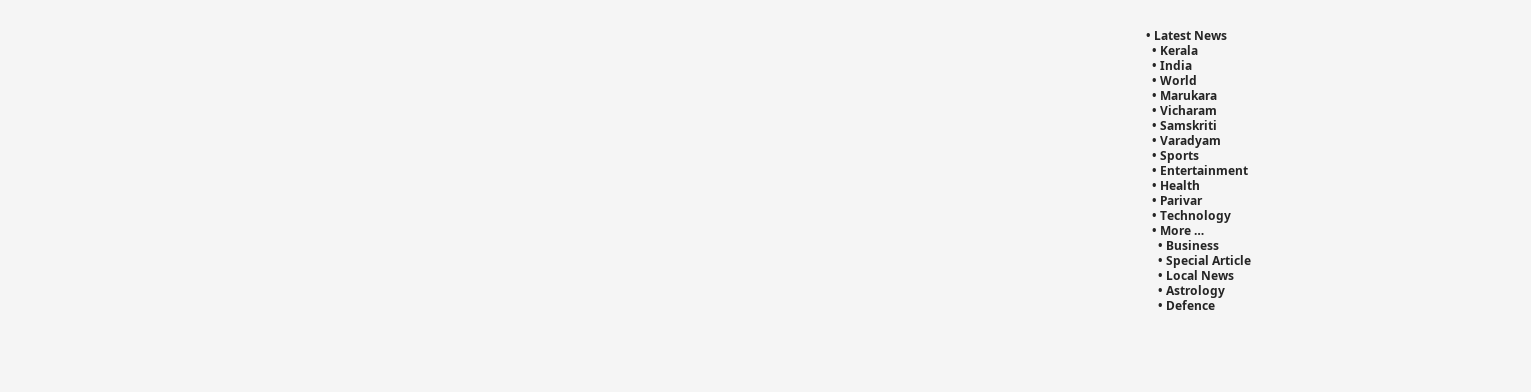• Latest News
  • Kerala
  • India
  • World
  • Marukara
  • Vicharam
  • Samskriti
  • Varadyam
  • Sports
  • Entertainment
  • Health
  • Parivar
  • Technology
  • More …
    • Business
    • Special Article
    • Local News
    • Astrology
    • Defence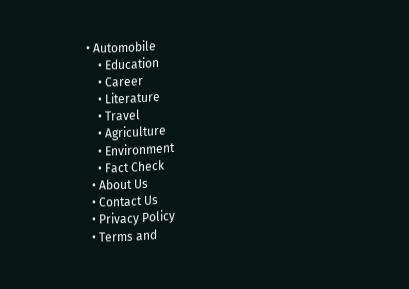• Automobile
    • Education
    • Career
    • Literature
    • Travel
    • Agriculture
    • Environment
    • Fact Check
  • About Us
  • Contact Us
  • Privacy Policy
  • Terms and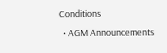Conditions
  • AGM Announcements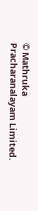© Mathruka Pracharanalayam Limited.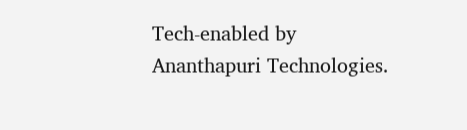Tech-enabled by Ananthapuri Technologies.